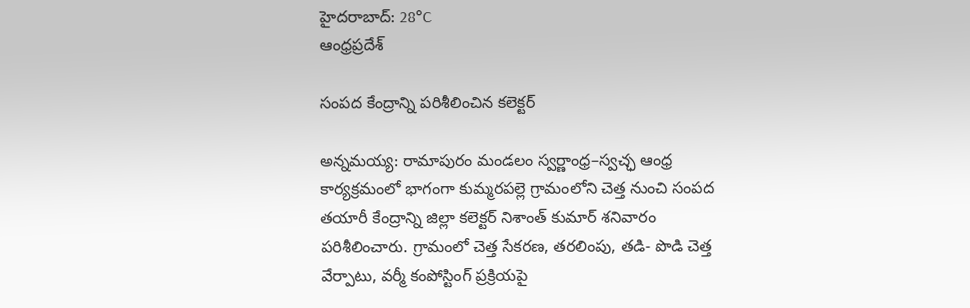హైదరాబాద్: 28°C
ఆంధ్రప్రదేశ్

సంపద కేంద్రాన్ని పరిశీలించిన కలెక్టర్

అన్నమయ్య: రామాపురం మండలం స్వర్ణాంధ్ర–స్వచ్ఛ ఆంధ్ర కార్యక్రమంలో భాగంగా కుమ్మరపల్లె గ్రామంలోని చెత్త నుంచి సంపద తయారీ కేంద్రాన్ని జిల్లా కలెక్టర్ నిశాంత్ కుమార్ శనివారం పరిశీలించారు. గ్రామంలో చెత్త సేకరణ, తరలింపు, తడి- పొడి చెత్త వేర్పాటు, వర్మీ కంపోస్టింగ్ ప్రక్రియపై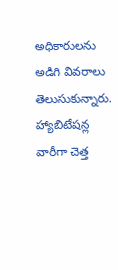అధికారులను అడిగి వివరాలు తెలుసుకున్నారు. హ్యాబిటేషన్ల వారీగా చెత్త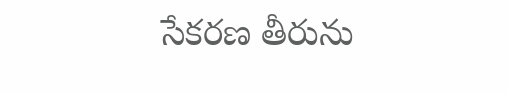సేకరణ తీరును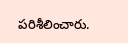పరిశీలించారు.